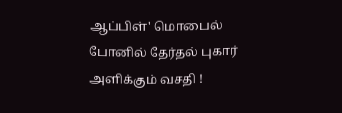ஆப்பிள்' மொபைல் போனில் தேர்தல் புகார் அளிக்கும் வசதி !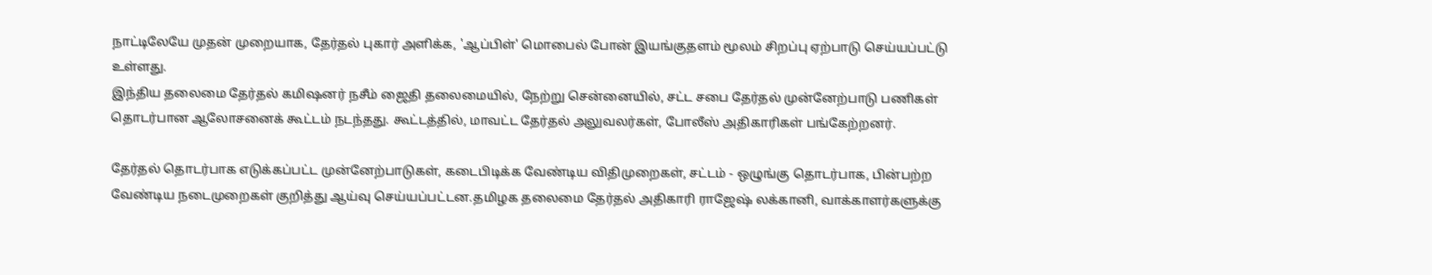நாட்டிலேயே முதன் முறையாக, தேர்தல் புகார் அளிக்க, 'ஆப்பிள்' மொபைல் போன் இயங்குதளம் மூலம் சிறப்பு ஏற்பாடு செய்யப்பட்டு உள்ளது.
இந்திய தலைமை தேர்தல் கமிஷனர் நசீம் ஜைதி தலைமையில், நேற்று சென்னையில், சட்ட சபை தேர்தல் முன்னேற்பாடு பணிகள் தொடர்பான ஆலோசனைக் கூட்டம் நடந்தது. கூட்டத்தில், மாவட்ட தேர்தல் அலுவலர்கள், போலீஸ் அதிகாரிகள் பங்கேற்றனர்.

தேர்தல் தொடர்பாக எடுக்கப்பட்ட முன்னேற்பாடுகள், கடைபிடிக்க வேண்டிய விதிமுறைகள், சட்டம் - ஒழுங்கு தொடர்பாக, பின்பற்ற வேண்டிய நடைமுறைகள் குறித்து ஆய்வு செய்யப்பட்டன.தமிழக தலைமை தேர்தல் அதிகாரி ராஜேஷ் லக்கானி, வாக்காளர்களுக்கு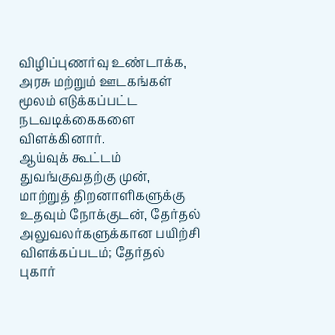விழிப்புணர்வு உண்டாக்க, அரசு மற்றும் ஊடகங்கள் மூலம் எடுக்கப்பட்ட நடவடிக்கைகளை விளக்கினார்.
ஆய்வுக் கூட்டம் துவங்குவதற்கு முன், மாற்றுத் திறனாளிகளுக்கு உதவும் நோக்குடன், தேர்தல் அலுவலர்களுக்கான பயிற்சி விளக்கப்படம்; தேர்தல் புகார்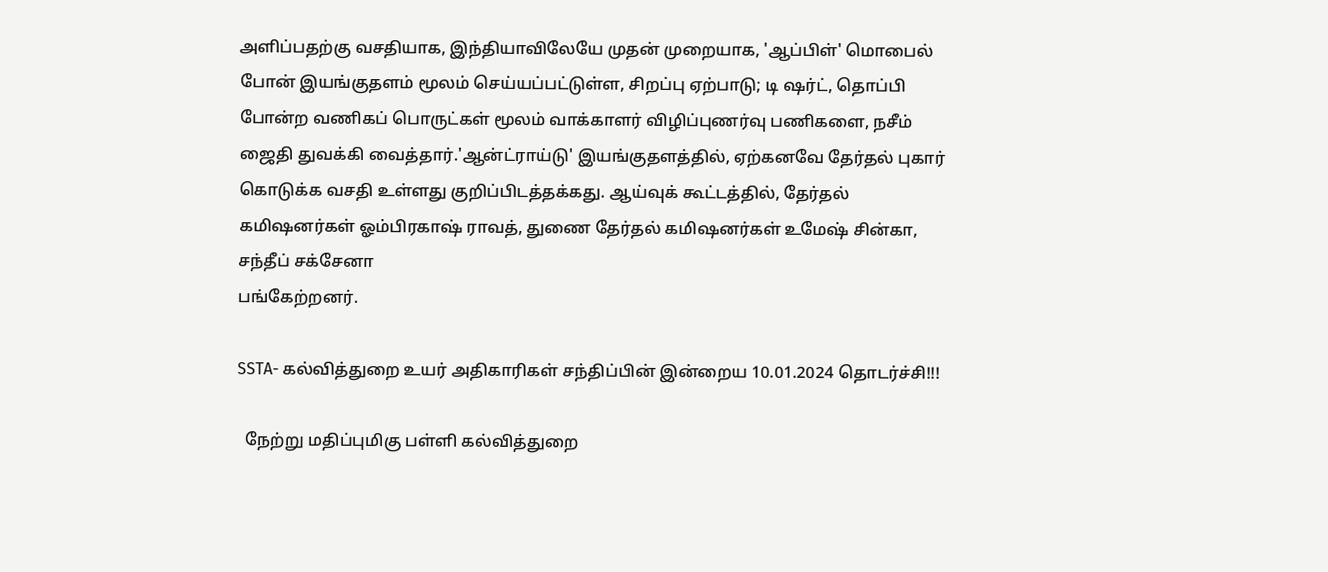அளிப்பதற்கு வசதியாக, இந்தியாவிலேயே முதன் முறையாக, 'ஆப்பிள்' மொபைல் போன் இயங்குதளம் மூலம் செய்யப்பட்டுள்ள, சிறப்பு ஏற்பாடு; டி ஷர்ட், தொப்பி போன்ற வணிகப் பொருட்கள் மூலம் வாக்காளர் விழிப்புணர்வு பணிகளை, நசீம் ஜைதி துவக்கி வைத்தார்.'ஆன்ட்ராய்டு' இயங்குதளத்தில், ஏற்கனவே தேர்தல் புகார் கொடுக்க வசதி உள்ளது குறிப்பிடத்தக்கது. ஆய்வுக் கூட்டத்தில், தேர்தல் கமிஷனர்கள் ஓம்பிரகாஷ் ராவத், துணை தேர்தல் கமிஷனர்கள் உமேஷ் சின்கா, சந்தீப் சக்சேனா
பங்கேற்றனர்.

SSTA- கல்வித்துறை உயர் அதிகாரிகள் சந்திப்பின் இன்றைய 10.01.2024 தொடர்ச்சி!!!

  நேற்று மதிப்புமிகு பள்ளி கல்வித்துறை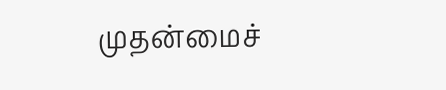முதன்மைச்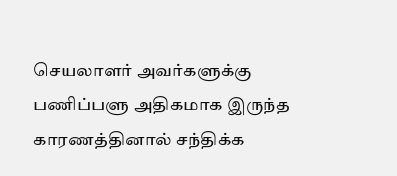செயலாளர் அவர்களுக்கு பணிப்பளு அதிகமாக இருந்த காரணத்தினால் சந்திக்க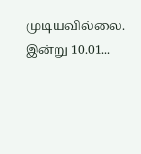முடியவில்லை. இன்று 10.01...